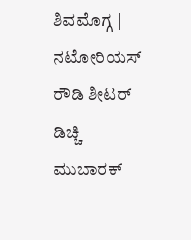ಶಿವಮೊಗ್ಗ | ನಟೋರಿಯಸ್ ರೌಡಿ ಶೀಟರ್ ಡಿಚ್ಚಿ ಮುಬಾರಕ್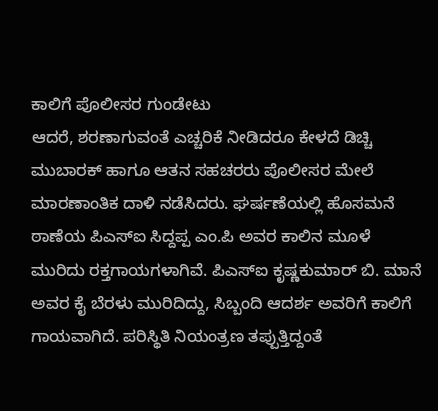ಕಾಲಿಗೆ ಪೊಲೀಸರ ಗುಂಡೇಟು
ಆದರೆ, ಶರಣಾಗುವಂತೆ ಎಚ್ಚರಿಕೆ ನೀಡಿದರೂ ಕೇಳದೆ ಡಿಚ್ಚಿ ಮುಬಾರಕ್ ಹಾಗೂ ಆತನ ಸಹಚರರು ಪೊಲೀಸರ ಮೇಲೆ ಮಾರಣಾಂತಿಕ ದಾಳಿ ನಡೆಸಿದರು. ಘರ್ಷಣೆಯಲ್ಲಿ ಹೊಸಮನೆ ಠಾಣೆಯ ಪಿಎಸ್ಐ ಸಿದ್ದಪ್ಪ ಎಂ.ಪಿ ಅವರ ಕಾಲಿನ ಮೂಳೆ ಮುರಿದು ರಕ್ತಗಾಯಗಳಾಗಿವೆ. ಪಿಎಸ್ಐ ಕೃಷ್ಣಕುಮಾರ್ ಬಿ. ಮಾನೆ ಅವರ ಕೈ ಬೆರಳು ಮುರಿದಿದ್ದು, ಸಿಬ್ಬಂದಿ ಆದರ್ಶ ಅವರಿಗೆ ಕಾಲಿಗೆ ಗಾಯವಾಗಿದೆ. ಪರಿಸ್ಥಿತಿ ನಿಯಂತ್ರಣ ತಪ್ಪುತ್ತಿದ್ದಂತೆ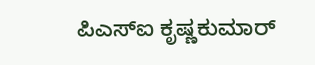ಪಿಎಸ್ಐ ಕೃಷ್ಣಕುಮಾರ್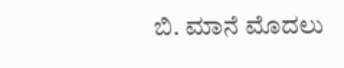ಬಿ. ಮಾನೆ ಮೊದಲು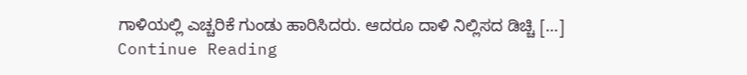ಗಾಳಿಯಲ್ಲಿ ಎಚ್ಚರಿಕೆ ಗುಂಡು ಹಾರಿಸಿದರು. ಆದರೂ ದಾಳಿ ನಿಲ್ಲಿಸದ ಡಿಚ್ಚಿ […]
Continue Reading